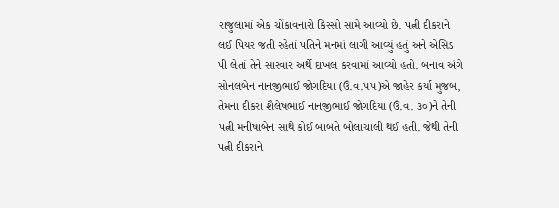રાજુલામાં એક ચોંકાવનારો કિસ્સો સામે આવ્યો છે. પત્ની દીકરાને લઈ પિયર જતી રહેતાં પતિને મનમાં લાગી આવ્યું હતું અને એસિડ પી લેતાં તેને સારવાર અર્થે દાખલ કરવામાં આવ્યો હતો. બનાવ અંગે સોનલબેન નાનજીભાઈ જોગદિયા (ઉં.વ.૫૫)એ જાહેર કર્યા મુજબ, તેમના દીકરા શૈલેષભાઈ નાનજીભાઈ જોગદિયા (ઉં.વ. ૩૦)ને તેની પત્ની મનીષાબેન સાથે કોઈ બાબતે બોલાચાલી થઈ હતી. જેથી તેની પત્ની દીકરાને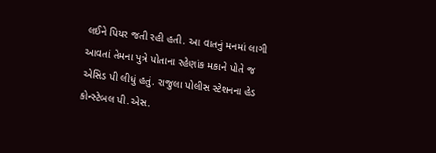લઈને પિયર જતી રહી હતી. આ વાતનું મનમાં લાગી આવતાં તેમના પુત્રે પોતાના રહેણાંક મકાને પોતે જ એસિડ પી લીધું હતું. રાજુલા પોલીસ સ્ટેશનના હેડ કોન્સ્ટેબલ પી.એસ.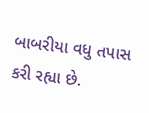બાબરીયા વધુ તપાસ કરી રહ્યા છે.